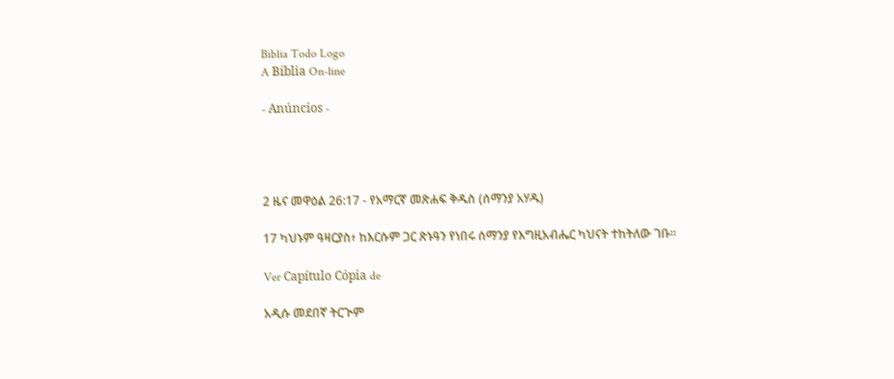Biblia Todo Logo
A Bíblia On-line

- Anúncios -




2 ዜና መዋዕል 26:17 - የአማርኛ መጽሐፍ ቅዱስ (ሰማንያ አሃዱ)

17 ካህኑም ዓዛርያስ፥ ከእርሱም ጋር ጽኑዓን የነበሩ ሰማንያ የእግዚአብሔር ካህናት ተከትለው ገቡ።

Ver Capítulo Cópia de

አዲሱ መደበኛ ትርጒም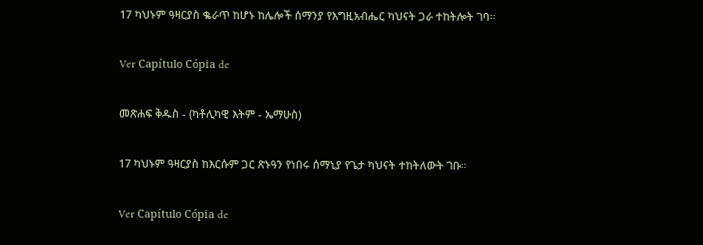17 ካህኑም ዓዛርያስ ቈራጥ ከሆኑ ከሌሎች ሰማንያ የእግዚአብሔር ካህናት ጋራ ተከትሎት ገባ።

Ver Capítulo Cópia de

መጽሐፍ ቅዱስ - (ካቶሊካዊ እትም - ኤማሁስ)

17 ካህኑም ዓዛርያስ ከእርሱም ጋር ጽኑዓን የነበሩ ሰማኒያ የጌታ ካህናት ተከትለውት ገቡ።

Ver Capítulo Cópia de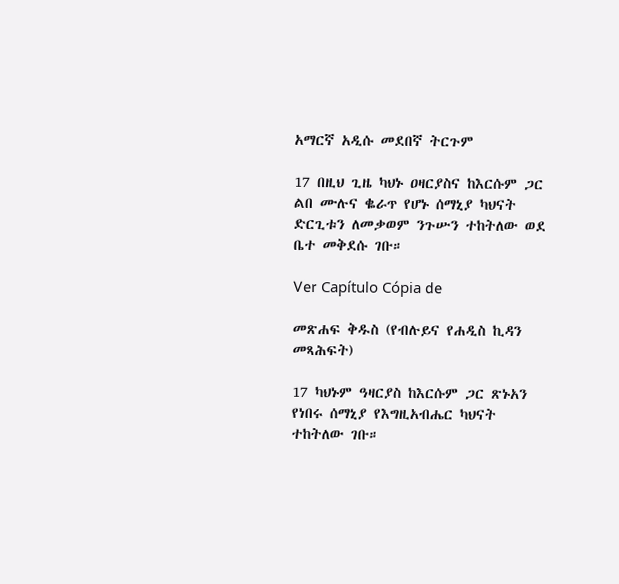አማርኛ አዲሱ መደበኛ ትርጉም

17 በዚህ ጊዜ ካህኑ ዐዛርያስና ከእርሱም ጋር ልበ ሙሉና ቈራጥ የሆኑ ሰማኒያ ካህናት ድርጊቱን ለመቃወም ንጉሡን ተከትለው ወደ ቤተ መቅደሱ ገቡ።

Ver Capítulo Cópia de

መጽሐፍ ቅዱስ (የብሉይና የሐዲስ ኪዳን መጻሕፍት)

17 ካህኑም ዓዛርያስ ከእርሱም ጋር ጽኑአን የነበሩ ሰማኒያ የእግዚአብሔር ካህናት ተከትለው ገቡ።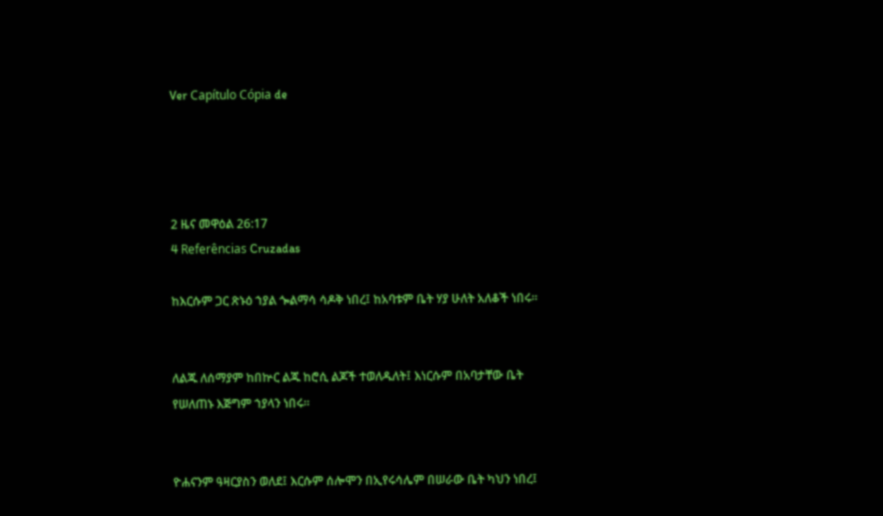Ver Capítulo Cópia de




2 ዜና መዋዕል 26:17
4 Referências Cruzadas

ከእርሱም ጋር ጽኑዕ ኀያል ጐልማሳ ሳዶቅ ነበረ፤ ከአባቱም ቤት ሃያ ሁለት አለቆች ነበሩ።


ለልጁ ለሰማያም ከበኵር ልጁ ከሮሲ ልጆች ተወለዱለት፤ እነርሱም በአባታቸው ቤት የሠለጠኑ እጅግም ኀያላን ነበሩ።


ዮሐናንም ዓዛርያስን ወለደ፤ እርሱም ሰሎሞን በኢየሩሳሌም በሠራው ቤት ካህን ነበረ፤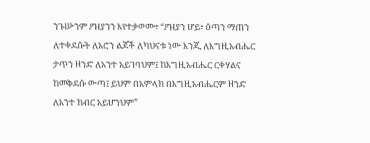ንጉሡንም ዖዝያንን እየተቃወሙ፥ “ዖዝያን ሆይ፥ ዕጣን ማጠን ለተቀደሱት ለአሮን ልጆች ለካህናቱ ነው እንጂ ለእግዚአብሔር ታጥን ዘንድ ለአንተ አይገባህም፤ ከእግዚአብሔር ርቀሃልና ከመቅደሱ ውጣ፤ ይህም በአምላክ በእግዚአብሔርም ዘንድ ለአንተ ክብር አይሆንህም”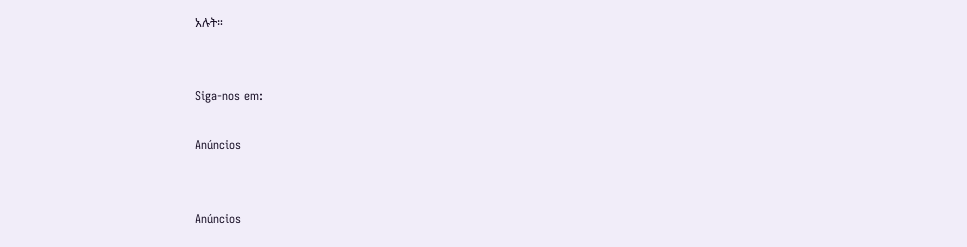አሉት።


Siga-nos em:

Anúncios


Anúncios